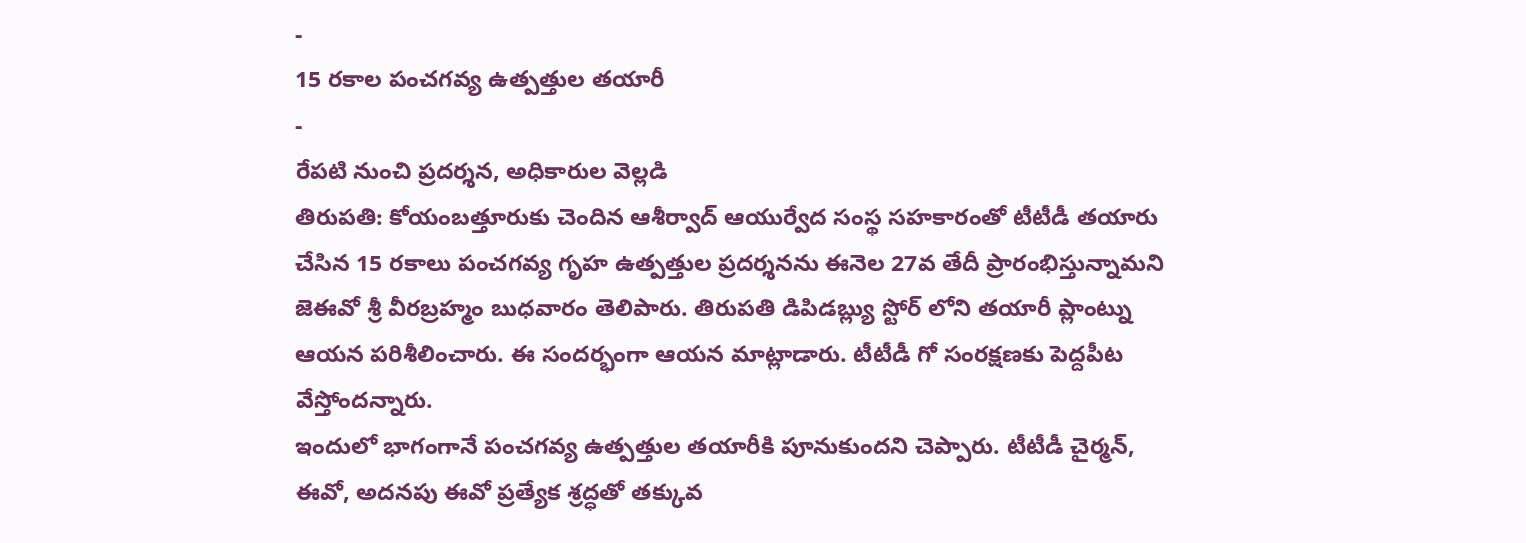-
15 రకాల పంచగవ్య ఉత్పత్తుల తయారీ
-
రేపటి నుంచి ప్రదర్శన, అధికారుల వెల్లడి
తిరుపతి: కోయంబత్తూరుకు చెందిన ఆశీర్వాద్ ఆయుర్వేద సంస్థ సహకారంతో టీటీడీ తయారు చేసిన 15 రకాలు పంచగవ్య గృహ ఉత్పత్తుల ప్రదర్శనను ఈనెల 27వ తేదీ ప్రారంభిస్తున్నామని జెఈవో శ్రీ వీరబ్రహ్మం బుధవారం తెలిపారు. తిరుపతి డిపిడబ్ల్యు స్టోర్ లోని తయారీ ప్లాంట్ను ఆయన పరిశీలించారు. ఈ సందర్భంగా ఆయన మాట్లాడారు. టీటీడీ గో సంరక్షణకు పెద్దపీట వేస్తోందన్నారు.
ఇందులో భాగంగానే పంచగవ్య ఉత్పత్తుల తయారీకి పూనుకుందని చెప్పారు. టీటీడీ చైర్మన్, ఈవో, అదనపు ఈవో ప్రత్యేక శ్రద్ధతో తక్కువ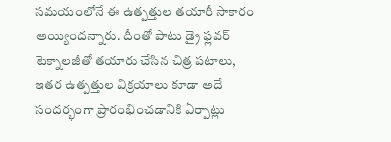సమయంలోనే ఈ ఉత్పత్తుల తయారీ సాకారం అయ్యిందన్నారు. దీంతో పాటు డ్రై ఫ్లవర్ టెక్నాలజీతో తయారు చేసిన చిత్ర పటాలు, ఇతర ఉత్పత్తుల విక్రయాలు కూడా అదే సందర్భంగా ప్రారంభించడానికి ఏర్పాట్లు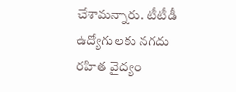చేశామన్నారు. టీటీడీ ఉద్యోగులకు నగదు రహిత వైద్యం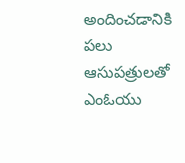అందించడానికి పలు ఆసుపత్రులతో ఎంఓయు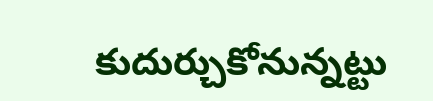కుదుర్చుకోనున్నట్టు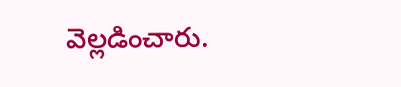వెల్లడించారు.